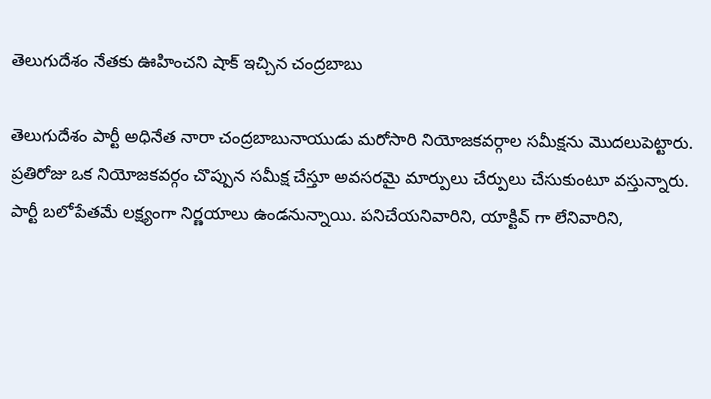తెలుగుదేశం నేతకు ఊహించని షాక్ ఇచ్చిన చంద్రబాబు

తెలుగుదేశం పార్టీ అధినేత నారా చంద్రబాబునాయుడు మరోసారి నియోజకవర్గాల సమీక్షను మొదలుపెట్టారు. ప్రతిరోజు ఒక నియోజకవర్గం చొప్పున సమీక్ష చేస్తూ అవసరమై మార్పులు చేర్పులు చేసుకుంటూ వస్తున్నారు. పార్టీ బలోపేతమే లక్ష్యంగా నిర్ణయాలు ఉండనున్నాయి. పనిచేయనివారిని, యాక్టివ్ గా లేనివారిని,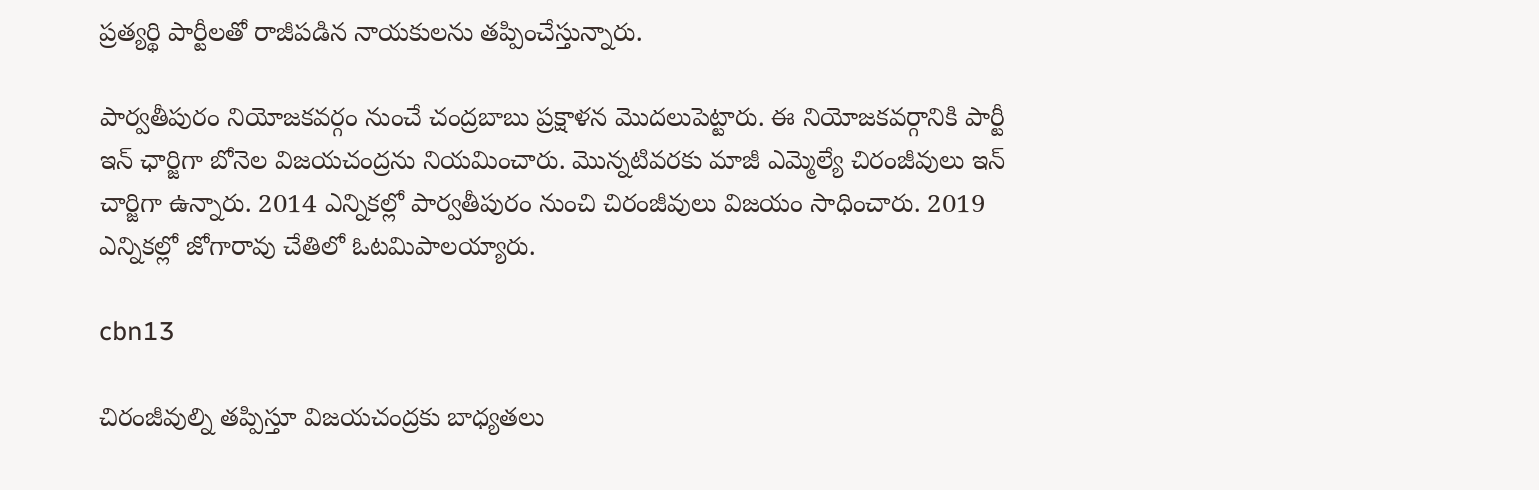ప్రత్యర్థి పార్టీలతో రాజీపడిన నాయకులను తప్పించేస్తున్నారు.

పార్వతీపురం నియోజకవర్గం నుంచే చంద్రబాబు ప్రక్షాళన మొదలుపెట్టారు. ఈ నియోజకవర్గానికి పార్టీ ఇన్ ఛార్జిగా బోనెల విజయచంద్రను నియమించారు. మొన్నటివరకు మాజీ ఎమ్మెల్యే చిరంజీవులు ఇన్ చార్జిగా ఉన్నారు. 2014 ఎన్నికల్లో పార్వతీపురం నుంచి చిరంజీవులు విజయం సాధించారు. 2019 ఎన్నికల్లో జోగారావు చేతిలో ఓటమిపాలయ్యారు.

cbn13

చిరంజీవుల్ని తప్పిస్తూ విజయచంద్రకు బాధ్యతలు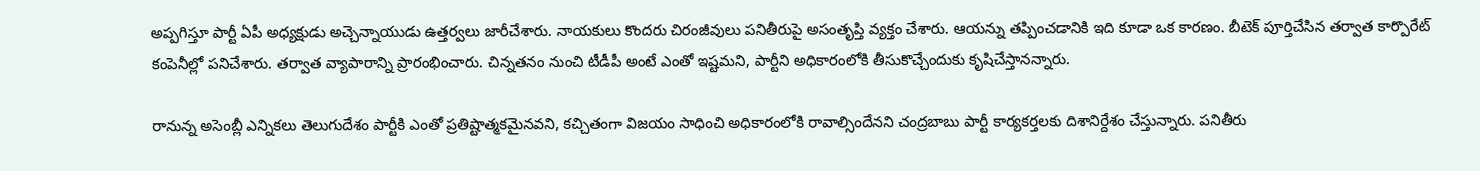అప్పగిస్తూ పార్టీ ఏపీ అధ్యక్షుడు అచ్చెన్నాయుడు ఉత్తర్వలు జారీచేశారు. నాయకులు కొందరు చిరంజీవులు పనితీరుపై అసంతృప్తి వ్యక్తం చేశారు. ఆయన్ను తప్పించడానికి ఇది కూడా ఒక కారణం. బీటెక్ పూర్తిచేసిన తర్వాత కార్పొరేట్ కంపెనీల్లో పనిచేశారు. తర్వాత వ్యాపారాన్ని ప్రారంభించారు. చిన్నతనం నుంచి టీడీపీ అంటే ఎంతో ఇష్టమని, పార్టీని అధికారంలోకి తీసుకొచ్చేందుకు కృషిచేస్తానన్నారు.

రానున్న అసెంబ్లీ ఎన్నికలు తెలుగుదేశం పార్టీకి ఎంతో ప్రతిష్టాత్మకమైనవని, కచ్చితంగా విజయం సాధించి అధికారంలోకి రావాల్సిందేనని చంద్రబాబు పార్టీ కార్యకర్తలకు దిశానిర్దేశం చేస్తున్నారు. పనితీరు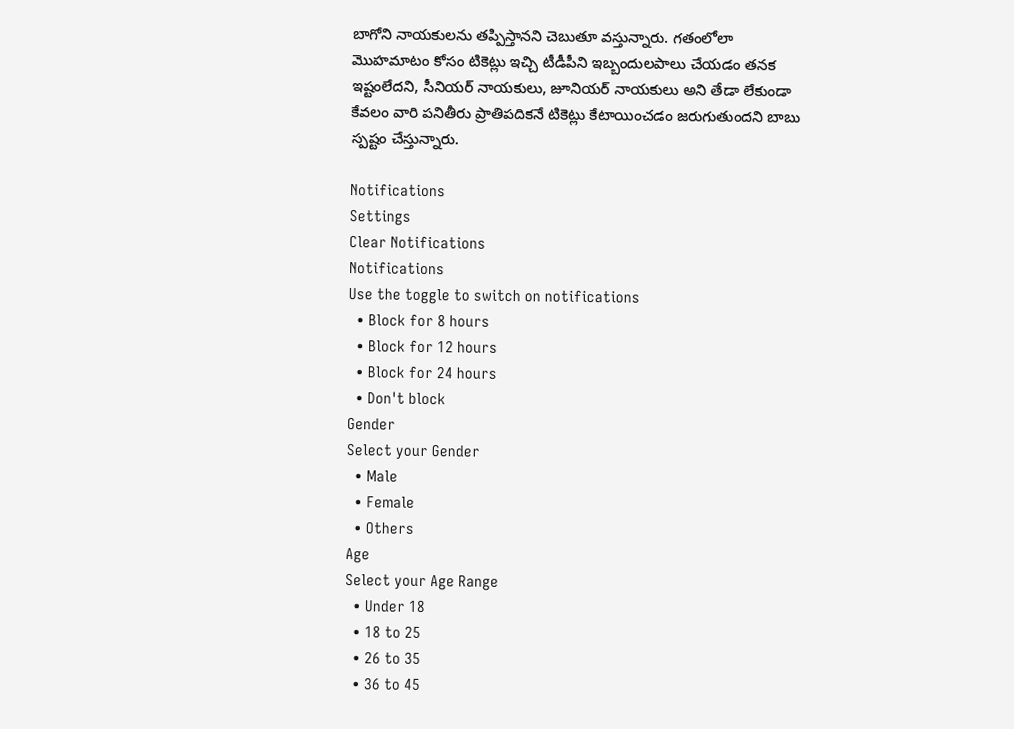బాగోని నాయకులను తప్పిస్తానని చెబుతూ వస్తున్నారు. గతంలోలా మొహమాటం కోసం టికెట్లు ఇచ్చి టీడీపీని ఇబ్బందులపాలు చేయడం తనక ఇష్టంలేదని, సీనియర్ నాయకులు, జూనియర్ నాయకులు అని తేడా లేకుండా కేవలం వారి పనితీరు ప్రాతిపదికనే టికెట్లు కేటాయించడం జరుగుతుందని బాబు స్పష్టం చేస్తున్నారు.

Notifications
Settings
Clear Notifications
Notifications
Use the toggle to switch on notifications
  • Block for 8 hours
  • Block for 12 hours
  • Block for 24 hours
  • Don't block
Gender
Select your Gender
  • Male
  • Female
  • Others
Age
Select your Age Range
  • Under 18
  • 18 to 25
  • 26 to 35
  • 36 to 45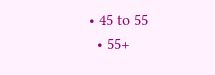• 45 to 55
  • 55+